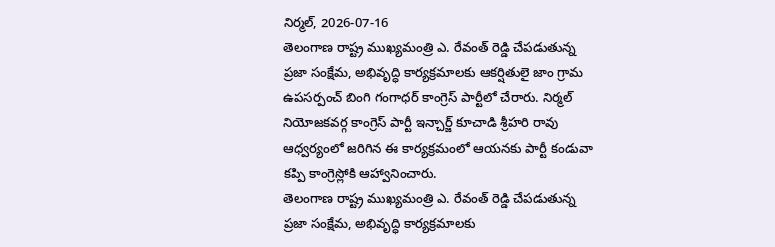నిర్మల్, 2026-07-16
తెలంగాణ రాష్ట్ర ముఖ్యమంత్రి ఎ. రేవంత్ రెడ్డి చేపడుతున్న ప్రజా సంక్షేమ, అభివృద్ధి కార్యక్రమాలకు ఆకర్షితులై జాం గ్రామ ఉపసర్పంచ్ బింగి గంగాధర్ కాంగ్రెస్ పార్టీలో చేరారు. నిర్మల్ నియోజకవర్గ కాంగ్రెస్ పార్టీ ఇన్చార్జ్ కూచాడి శ్రీహరి రావు ఆధ్వర్యంలో జరిగిన ఈ కార్యక్రమంలో ఆయనకు పార్టీ కండువా కప్పి కాంగ్రెస్లోకి ఆహ్వానించారు.
తెలంగాణ రాష్ట్ర ముఖ్యమంత్రి ఎ. రేవంత్ రెడ్డి చేపడుతున్న ప్రజా సంక్షేమ, అభివృద్ధి కార్యక్రమాలకు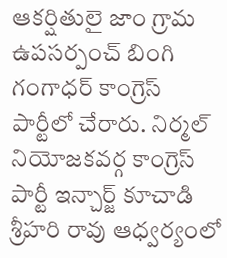ఆకర్షితులై జాం గ్రామ ఉపసర్పంచ్ బింగి గంగాధర్ కాంగ్రెస్ పార్టీలో చేరారు. నిర్మల్ నియోజకవర్గ కాంగ్రెస్ పార్టీ ఇన్చార్జ్ కూచాడి శ్రీహరి రావు ఆధ్వర్యంలో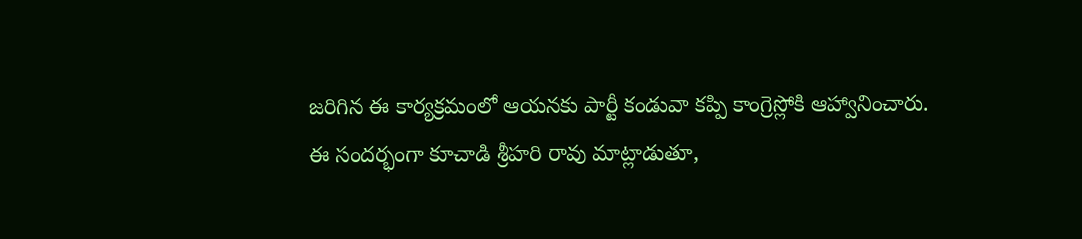జరిగిన ఈ కార్యక్రమంలో ఆయనకు పార్టీ కండువా కప్పి కాంగ్రెస్లోకి ఆహ్వానించారు.
ఈ సందర్భంగా కూచాడి శ్రీహరి రావు మాట్లాడుతూ,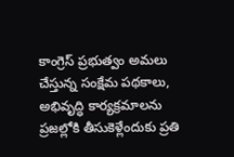కాంగ్రెస్ ప్రభుత్వం అమలు చేస్తున్న సంక్షేమ పథకాలు, అభివృద్ధి కార్యక్రమాలను ప్రజల్లోకి తీసుకెళ్లేందుకు ప్రతి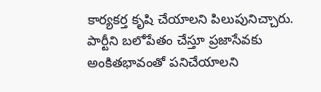కార్యకర్త కృషి చేయాలని పిలుపునిచ్చారు. పార్టీని బలోపేతం చేస్తూ ప్రజాసేవకు అంకితభావంతో పనిచేయాలని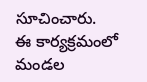సూచించారు.
ఈ కార్యక్రమంలో మండల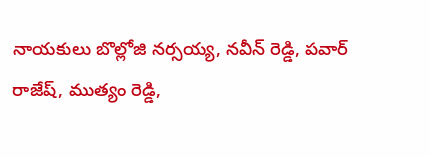నాయకులు బొల్లోజి నర్సయ్య, నవీన్ రెడ్డి, పవార్ రాజేష్, ముత్యం రెడ్డి,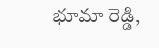భూమా రెడ్డి,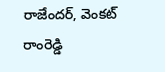రాజేందర్, వెంకట్ రాంరెడ్డి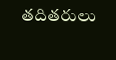తదితరులు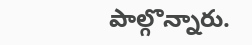పాల్గొన్నారు.